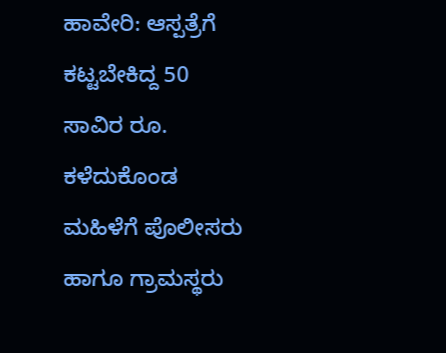ಹಾವೇರಿ: ಆಸ್ಪತ್ರೆಗೆ ಕಟ್ಟಬೇಕಿದ್ದ 50 ಸಾವಿರ ರೂ. ಕಳೆದುಕೊಂಡ ಮಹಿಳೆಗೆ ಪೊಲೀಸರು ಹಾಗೂ ಗ್ರಾಮಸ್ಥರು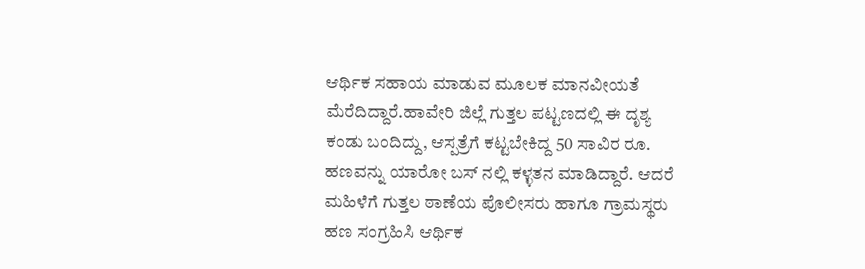ಆರ್ಥಿಕ ಸಹಾಯ ಮಾಡುವ ಮೂಲಕ ಮಾನವೀಯತೆ ಮೆರೆದಿದ್ದಾರೆ.ಹಾವೇರಿ ಜಿಲ್ಲೆ ಗುತ್ತಲ ಪಟ್ಟಣದಲ್ಲಿ ಈ ದೃಶ್ಯ ಕಂಡು ಬಂದಿದ್ದು, ಆಸ್ಪತ್ರೆಗೆ ಕಟ್ಟಬೇಕಿದ್ದ 50 ಸಾವಿರ ರೂ. ಹಣವನ್ನು ಯಾರೋ ಬಸ್ ನಲ್ಲಿ ಕಳ್ಳತನ ಮಾಡಿದ್ದಾರೆ. ಆದರೆ ಮಹಿಳೆಗೆ ಗುತ್ತಲ ಠಾಣೆಯ ಪೊಲೀಸರು ಹಾಗೂ ಗ್ರಾಮಸ್ಥರು ಹಣ ಸಂಗ್ರಹಿಸಿ ಆರ್ಥಿಕ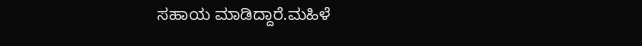ಸಹಾಯ ಮಾಡಿದ್ದಾರೆ.ಮಹಿಳೆ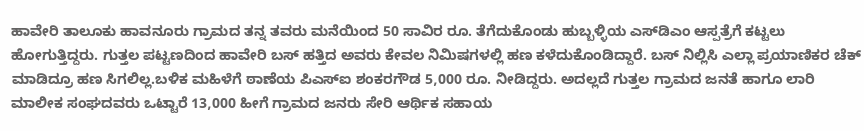ಹಾವೇರಿ ತಾಲೂಕು ಹಾವನೂರು ಗ್ರಾಮದ ತನ್ನ ತವರು ಮನೆಯಿಂದ 50 ಸಾವಿರ ರೂ. ತೆಗೆದುಕೊಂಡು ಹುಬ್ಬಳ್ಳಿಯ ಎಸ್‍ಡಿಎಂ ಆಸ್ಪತ್ರೆಗೆ ಕಟ್ಟಲು ಹೋಗುತ್ತಿದ್ದರು. ಗುತ್ತಲ ಪಟ್ಟಣದಿಂದ ಹಾವೇರಿ ಬಸ್ ಹತ್ತಿದ ಅವರು ಕೇವಲ ನಿಮಿಷಗಳಲ್ಲಿ ಹಣ ಕಳೆದುಕೊಂಡಿದ್ದಾರೆ. ಬಸ್ ನಿಲ್ಲಿಸಿ ಎಲ್ಲಾ ಪ್ರಯಾಣಿಕರ ಚೆಕ್ ಮಾಡಿದ್ರೂ ಹಣ ಸಿಗಲಿಲ್ಲ.ಬಳಿಕ ಮಹಿಳೆಗೆ ಠಾಣೆಯ ಪಿಎಸ್‍ಐ ಶಂಕರಗೌಡ 5,000 ರೂ. ನೀಡಿದ್ದರು. ಅದಲ್ಲದೆ ಗುತ್ತಲ ಗ್ರಾಮದ ಜನತೆ ಹಾಗೂ ಲಾರಿ ಮಾಲೀಕ ಸಂಘದವರು ಒಟ್ಟಾರೆ 13,000 ಹೀಗೆ ಗ್ರಾಮದ ಜನರು ಸೇರಿ ಆರ್ಥಿಕ ಸಹಾಯ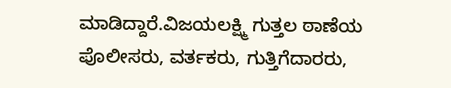ಮಾಡಿದ್ದಾರೆ.ವಿಜಯಲಕ್ಷ್ಮಿ ಗುತ್ತಲ ಠಾಣೆಯ ಪೊಲೀಸರು, ವರ್ತಕರು, ಗುತ್ತಿಗೆದಾರರು,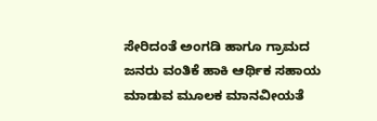ಸೇರಿದಂತೆ ಅಂಗಡಿ ಹಾಗೂ ಗ್ರಾಮದ ಜನರು ವಂತಿಕೆ ಹಾಕಿ ಆರ್ಥಿಕ ಸಹಾಯ ಮಾಡುವ ಮೂಲಕ ಮಾನವೀಯತೆ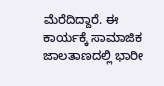ಮೆರೆದಿದ್ದಾರೆ. ಈ ಕಾರ್ಯಕ್ಕೆ ಸಾಮಾಜಿಕ ಜಾಲತಾಣದಲ್ಲಿ ಭಾರೀ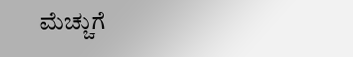ಮೆಚ್ಚುಗೆ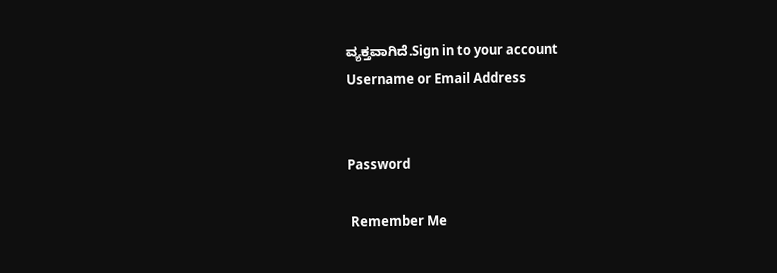ವ್ಯಕ್ತವಾಗಿದೆ.Sign in to your account
Username or Email Address


Password

 Remember Me